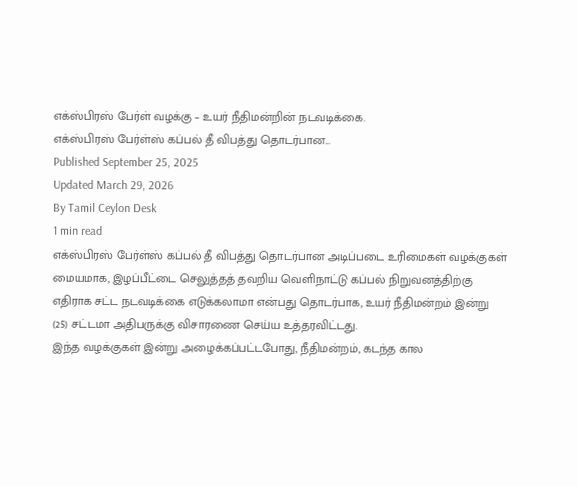எக்ஸ்பிரஸ் பேர்ள் வழக்கு – உயர் நீதிமன்றின் நடவடிக்கை.
எக்ஸ்பிரஸ் பேர்ள்ஸ் கப்பல் தீ விபத்து தொடர்பான...
Published September 25, 2025
Updated March 29, 2026
By Tamil Ceylon Desk
1 min read
எக்ஸ்பிரஸ் பேர்ள்ஸ் கப்பல் தீ விபத்து தொடர்பான அடிப்படை உரிமைகள் வழக்குகள் மையமாக, இழப்பீட்டை செலுத்தத் தவறிய வெளிநாட்டு கப்பல் நிறுவனத்திற்கு எதிராக சட்ட நடவடிக்கை எடுக்கலாமா என்பது தொடர்பாக, உயர் நீதிமன்றம் இன்று (25) சட்டமா அதிபருக்கு விசாரணை செய்ய உத்தரவிட்டது.
இந்த வழக்குகள் இன்று அழைக்கப்பட்டபோது, நீதிமன்றம், கடந்த கால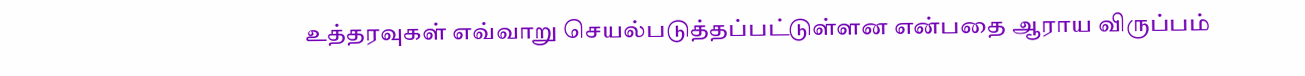உத்தரவுகள் எவ்வாறு செயல்படுத்தப்பட்டுள்ளன என்பதை ஆராய விருப்பம்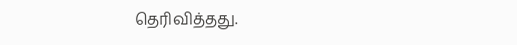தெரிவித்தது.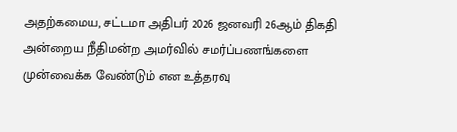அதற்கமைய, சட்டமா அதிபர் 2026 ஜனவரி 26ஆம் திகதி அன்றைய நீதிமன்ற அமர்வில் சமர்ப்பணங்களை முன்வைக்க வேண்டும் என உத்தரவு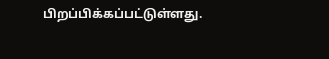பிறப்பிக்கப்பட்டுள்ளது.